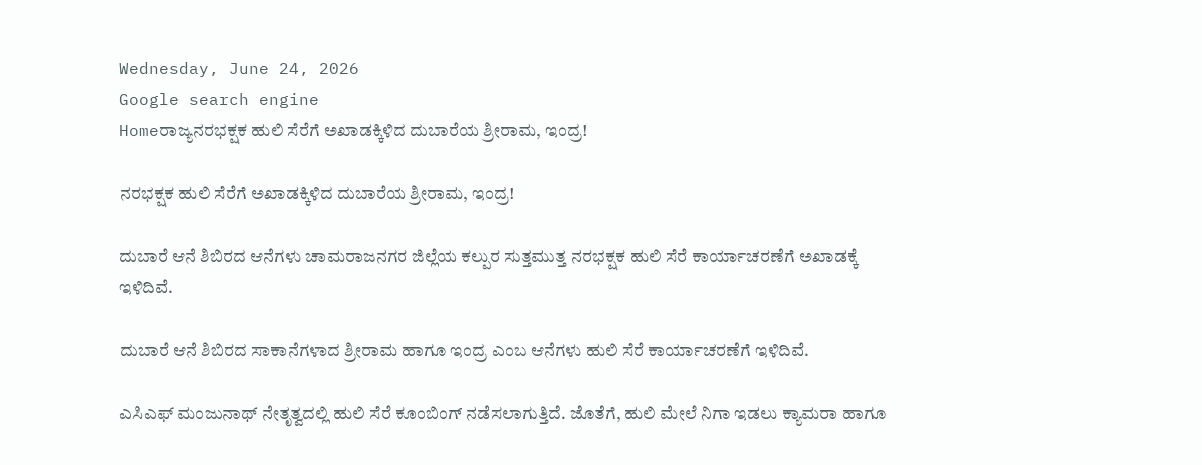Wednesday, June 24, 2026
Google search engine
Homeರಾಜ್ಯನರಭಕ್ಷಕ ಹುಲಿ ಸೆರೆಗೆ ಅಖಾಡಕ್ಕಿಳಿದ ದುಬಾರೆಯ ಶ್ರೀರಾಮ, ಇಂದ್ರ!

ನರಭಕ್ಷಕ ಹುಲಿ ಸೆರೆಗೆ ಅಖಾಡಕ್ಕಿಳಿದ ದುಬಾರೆಯ ಶ್ರೀರಾಮ, ಇಂದ್ರ!

ದುಬಾರೆ ಆನೆ ಶಿಬಿರದ ಆನೆಗಳು ಚಾಮರಾಜನಗರ ಜಿಲ್ಲೆಯ ಕಲ್ಪುರ ಸುತ್ತಮುತ್ತ ನರಭಕ್ಷಕ ಹುಲಿ ಸೆರೆ ಕಾರ್ಯಾಚರಣೆಗೆ ಅಖಾಡಕ್ಕೆ ಇಳಿದಿವೆ.

ದುಬಾರೆ ಆನೆ ಶಿಬಿರದ ಸಾಕಾನೆಗಳಾದ ಶ್ರೀರಾಮ ಹಾಗೂ ಇಂದ್ರ ಎಂಬ ಆನೆಗಳು ಹುಲಿ ಸೆರೆ ಕಾರ್ಯಾಚರಣೆಗೆ ಇಳಿದಿವೆ.

ಎಸಿಎಫ್ ಮಂಜುನಾಥ್ ನೇತೃತ್ವದಲ್ಲಿ ಹುಲಿ ಸೆರೆ ಕೂಂಬಿಂಗ್ ನಡೆಸಲಾಗುತ್ತಿದೆ. ಜೊತೆಗೆ, ಹುಲಿ ಮೇಲೆ ನಿಗಾ ಇಡಲು ಕ್ಯಾಮರಾ ಹಾಗೂ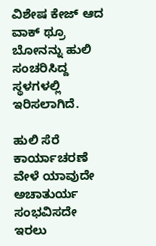ವಿಶೇಷ ಕೇಜ್ ಆದ ವಾಕ್ ಥ್ರೂ ಬೋನನ್ನು ಹುಲಿ ಸಂಚರಿಸಿದ್ದ ಸ್ಥಳಗಳಲ್ಲಿ ಇರಿಸಲಾಗಿದೆ.

ಹುಲಿ ಸೆರೆ ಕಾರ್ಯಾಚರಣೆ ವೇಳೆ ಯಾವುದೇ ಅಚಾತುರ್ಯ ಸಂಭವಿಸದೇ ಇರಲು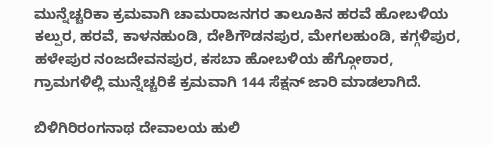ಮುನ್ನೆಚ್ಚರಿಕಾ ಕ್ರಮವಾಗಿ ಚಾಮರಾಜನಗರ ತಾಲೂಕಿನ ಹರವೆ ಹೋಬಳಿಯ ಕಲ್ಪುರ, ಹರವೆ, ಕಾಳನಹುಂಡಿ, ದೇಶಿಗೌಡನಪುರ, ಮೇಗಲಹುಂಡಿ, ಕಗ್ಗಳಿಪುರ, ಹಳೇಪುರ ನಂಜದೇವನಪುರ, ಕಸಬಾ ಹೋಬಳಿಯ ಹೆಗ್ಗೋಠಾರ, ಗ್ರಾಮಗಳಿಲ್ಲಿ ಮುನ್ನೆಚ್ಚರಿಕೆ ಕ್ರಮವಾಗಿ 144 ಸೆಕ್ಷನ್ ಜಾರಿ ಮಾಡಲಾಗಿದೆ.

ಬಿಳಿಗಿರಿರಂಗನಾಥ ದೇವಾಲಯ ಹುಲಿ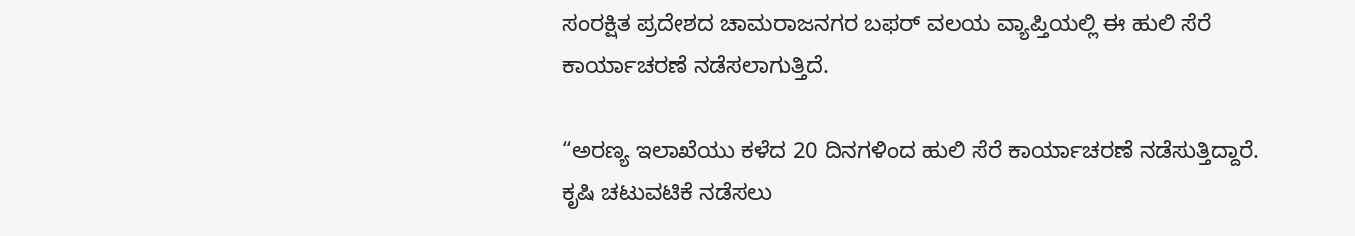ಸಂರಕ್ಷಿತ ಪ್ರದೇಶದ ಚಾಮರಾಜನಗರ ಬಫರ್ ವಲಯ ವ್ಯಾಪ್ತಿಯಲ್ಲಿ ಈ ಹುಲಿ ಸೆರೆ ಕಾರ್ಯಾಚರಣೆ ನಡೆಸಲಾಗುತ್ತಿದೆ.

“ಅರಣ್ಯ ಇಲಾಖೆಯು ಕಳೆದ 20 ದಿನಗಳಿಂದ ಹುಲಿ ಸೆರೆ ಕಾರ್ಯಾಚರಣೆ ನಡೆಸುತ್ತಿದ್ದಾರೆ. ಕೃಷಿ ಚಟುವಟಿಕೆ ನಡೆಸಲು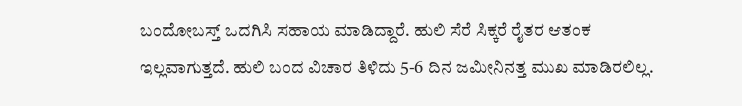ಬಂದೋಬಸ್ತ್ ಒದಗಿಸಿ ಸಹಾಯ ಮಾಡಿದ್ದಾರೆ. ಹುಲಿ ಸೆರೆ ಸಿಕ್ಕರೆ ರೈತರ ಆತಂಕ ಇಲ್ಲವಾಗುತ್ತದೆ. ಹುಲಿ ಬಂದ ವಿಚಾರ ತಿಳಿದು 5-6 ದಿನ ಜಮೀನಿನತ್ತ ಮುಖ‌ ಮಾಡಿರಲಿಲ್ಲ.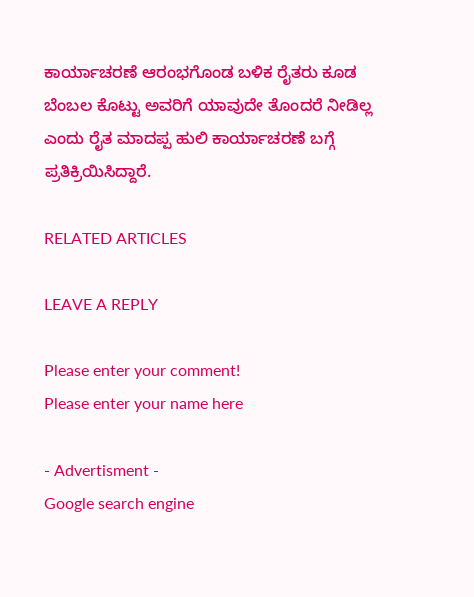ಕಾರ್ಯಾಚರಣೆ ಆರಂಭಗೊಂಡ ಬಳಿಕ ರೈತರು ಕೂಡ ಬೆಂಬಲ ಕೊಟ್ಟು ಅವರಿಗೆ ಯಾವುದೇ ತೊಂದರೆ ನೀಡಿಲ್ಲ ಎಂದು ರೈತ ಮಾದಪ್ಪ ಹುಲಿ ಕಾರ್ಯಾಚರಣೆ ಬಗ್ಗೆ ಪ್ರತಿಕ್ರಿಯಿಸಿದ್ದಾರೆ.

RELATED ARTICLES

LEAVE A REPLY

Please enter your comment!
Please enter your name here

- Advertisment -
Google search engine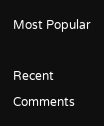Most Popular

Recent Comments